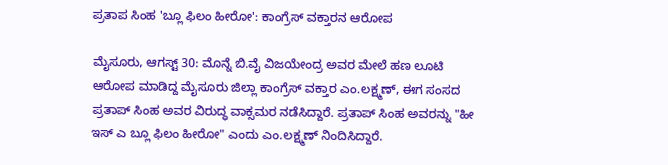ಪ್ರತಾಪ ಸಿಂಹ 'ಬ್ಲೂ ಫಿಲಂ ಹೀರೋ': ಕಾಂಗ್ರೆಸ್‌ ವಕ್ತಾರನ ಆರೋಪ

ಮೈಸೂರು, ಆಗಸ್ಟ್ 30: ಮೊನ್ನೆ ಬಿ.ವೈ ವಿಜಯೇಂದ್ರ ಅವರ ಮೇಲೆ ಹಣ ಲೂಟಿ ಆರೋಪ ಮಾಡಿದ್ದ ಮೈಸೂರು ಜಿಲ್ಲಾ ಕಾಂಗ್ರೆಸ್ ವಕ್ತಾರ ಎಂ.ಲಕ್ಷ್ಮಣ್, ಈಗ ಸಂಸದ ಪ್ರತಾಪ್ ಸಿಂಹ ಅವರ ವಿರುದ್ಧ ವಾಕ್ಸಮರ ನಡೆಸಿದ್ದಾರೆ. ಪ್ರತಾಪ್ ಸಿಂಹ ಅವರನ್ನು "ಹೀ ಇಸ್ ಎ ಬ್ಲೂ ಫಿಲಂ ಹೀರೋ" ಎಂದು ಎಂ.ಲಕ್ಷ್ಮಣ್ ನಿಂದಿಸಿದ್ದಾರೆ.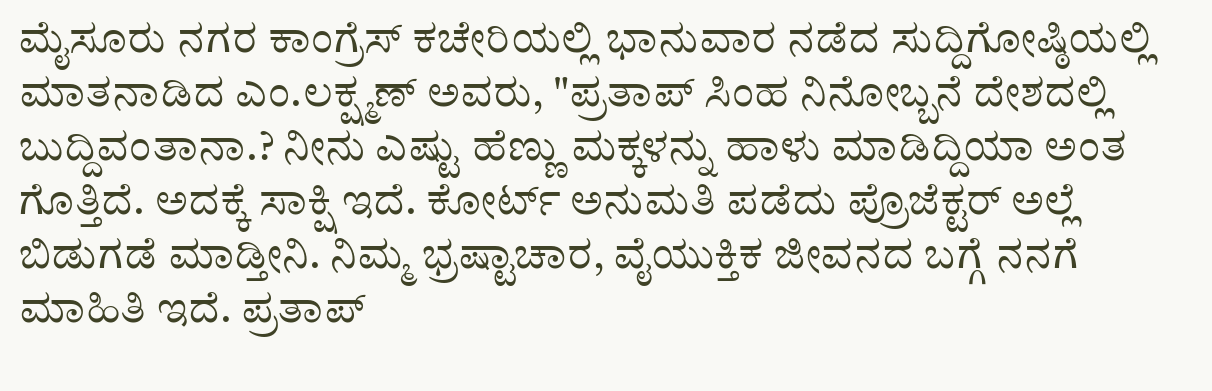ಮೈಸೂರು ನಗರ ಕಾಂಗ್ರೆಸ್ ಕಚೇರಿಯಲ್ಲಿ ಭಾನುವಾರ ನಡೆದ ಸುದ್ದಿಗೋಷ್ಠಿಯಲ್ಲಿ ಮಾತನಾಡಿದ ಎಂ.ಲಕ್ಷ್ಮಣ್ ಅವರು, "ಪ್ರತಾಪ್ ಸಿಂಹ ನಿನೋಬ್ಬನೆ ದೇಶದಲ್ಲಿ ಬುದ್ದಿವಂತಾನಾ.? ನೀನು ಎಷ್ಟು ಹೆಣ್ಣು ಮಕ್ಕಳನ್ನು ಹಾಳು ಮಾಡಿದ್ದಿಯಾ ಅಂತ ಗೊತ್ತಿದೆ. ಅದಕ್ಕೆ ಸಾಕ್ಷಿ ಇದೆ. ಕೋರ್ಟ್ ಅನುಮತಿ ಪಡೆದು ಪ್ರೊಜೆಕ್ಟರ್ ಅಲ್ಲೆ ಬಿಡುಗಡೆ ಮಾಡ್ತೀನಿ. ನಿಮ್ಮ ಭ್ರಷ್ಟಾಚಾರ, ವೈಯುಕ್ತಿಕ ಜೀವನದ ಬಗ್ಗೆ ನನಗೆ ಮಾಹಿತಿ ಇದೆ. ಪ್ರತಾಪ್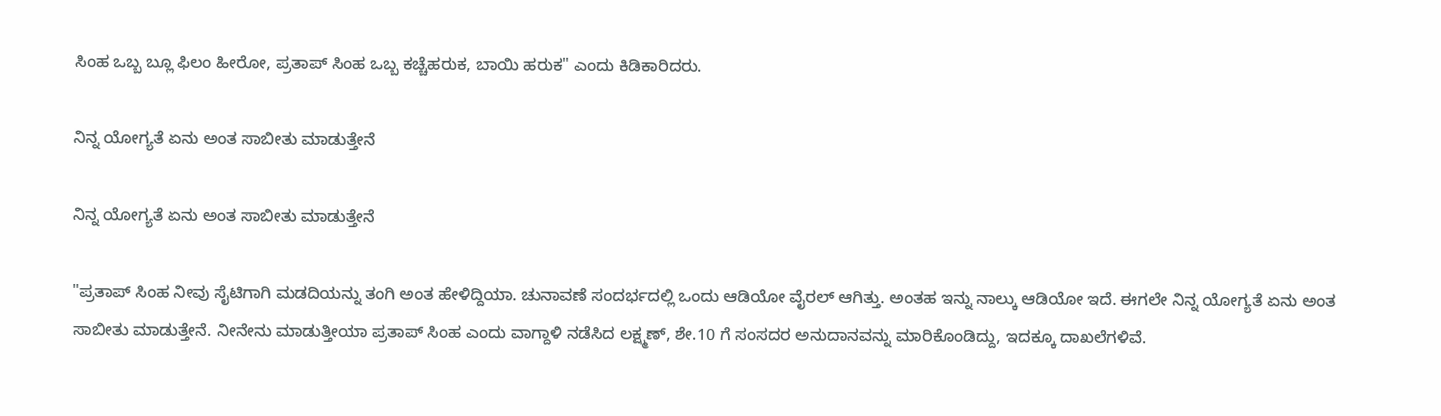ಸಿಂಹ ಒಬ್ಬ ಬ್ಲೂ ಫಿಲಂ ಹೀರೋ, ಪ್ರತಾಪ್ ಸಿಂಹ ಒಬ್ಬ ಕಚ್ಚೆಹರುಕ, ಬಾಯಿ ಹರುಕ" ಎಂದು ಕಿಡಿಕಾರಿದರು.

ನಿನ್ನ ಯೋಗ್ಯತೆ ಏನು ಅಂತ ಸಾಬೀತು ಮಾಡುತ್ತೇನೆ

ನಿನ್ನ ಯೋಗ್ಯತೆ ಏನು ಅಂತ ಸಾಬೀತು ಮಾಡುತ್ತೇನೆ

"ಪ್ರತಾಪ್ ಸಿಂಹ ನೀವು ಸೈಟಿಗಾಗಿ ಮಡದಿಯನ್ನು ತಂಗಿ ಅಂತ ಹೇಳಿದ್ದಿಯಾ. ಚುನಾವಣೆ ಸಂದರ್ಭದಲ್ಲಿ ಒಂದು ಆಡಿಯೋ ವೈರಲ್ ಆಗಿತ್ತು. ಅಂತಹ ಇನ್ನು ನಾಲ್ಕು ಆಡಿಯೋ ಇದೆ. ಈಗಲೇ ನಿನ್ನ ಯೋಗ್ಯತೆ ಏನು ಅಂತ ಸಾಬೀತು ಮಾಡುತ್ತೇನೆ. ನೀನೇನು ಮಾಡುತ್ತೀಯಾ ಪ್ರತಾಪ್ ಸಿಂಹ ಎಂದು ವಾಗ್ದಾಳಿ ನಡೆಸಿದ ಲಕ್ಷ್ಮಣ್, ಶೇ.10 ಗೆ ಸಂಸದರ ಅನುದಾನವನ್ನು ಮಾರಿಕೊಂಡಿದ್ದು, ಇದಕ್ಕೂ ದಾಖಲೆಗಳಿವೆ.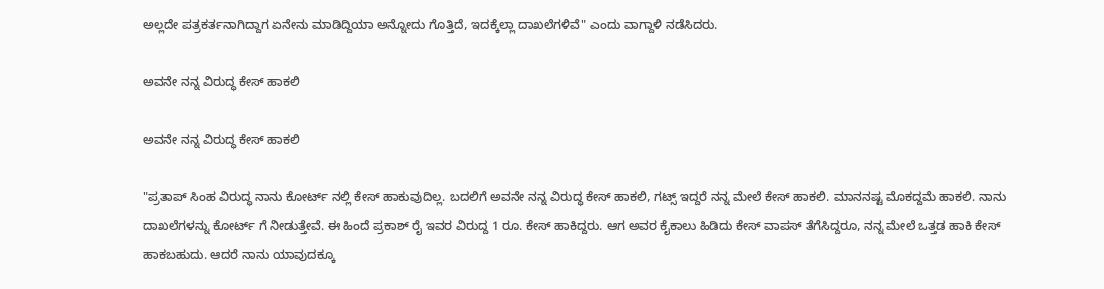ಅಲ್ಲದೇ ಪತ್ರಕರ್ತನಾಗಿದ್ದಾಗ ಏನೇನು ಮಾಡಿದ್ದಿಯಾ ಅನ್ನೋದು ಗೊತ್ತಿದೆ, ಇದಕ್ಕೆಲ್ಲಾ ದಾಖಲೆಗಳಿವೆ" ಎಂದು ವಾಗ್ದಾಳಿ ನಡೆಸಿದರು.

ಅವನೇ ನನ್ನ ವಿರುದ್ಧ ಕೇಸ್ ಹಾಕಲಿ

ಅವನೇ ನನ್ನ ವಿರುದ್ಧ ಕೇಸ್ ಹಾಕಲಿ

"ಪ್ರತಾಪ್ ಸಿಂಹ ವಿರುದ್ಧ ನಾನು ಕೋರ್ಟ್ ನಲ್ಲಿ ಕೇಸ್ ಹಾಕುವುದಿಲ್ಲ. ಬದಲಿಗೆ ಅವನೇ ನನ್ನ ವಿರುದ್ಧ ಕೇಸ್ ಹಾಕಲಿ, ಗಟ್ಸ್ ಇದ್ದರೆ ನನ್ನ ಮೇಲೆ ಕೇಸ್ ಹಾಕಲಿ. ಮಾನನಷ್ಟ ಮೊಕದ್ದಮೆ ಹಾಕಲಿ. ನಾನು ದಾಖಲೆಗಳನ್ನು ಕೋರ್ಟ್ ಗೆ ನೀಡುತ್ತೇವೆ. ಈ ಹಿಂದೆ ಪ್ರಕಾಶ್ ರೈ ಇವರ ವಿರುದ್ದ 1 ರೂ. ಕೇಸ್ ಹಾಕಿದ್ದರು. ಆಗ ಅವರ ಕೈಕಾಲು ಹಿಡಿದು ಕೇಸ್ ವಾಪಸ್ ತೆಗೆಸಿದ್ದರೂ, ನನ್ನ ಮೇಲೆ ಒತ್ತಡ ಹಾಕಿ ಕೇಸ್ ಹಾಕಬಹುದು. ಆದರೆ ನಾನು ಯಾವುದಕ್ಕೂ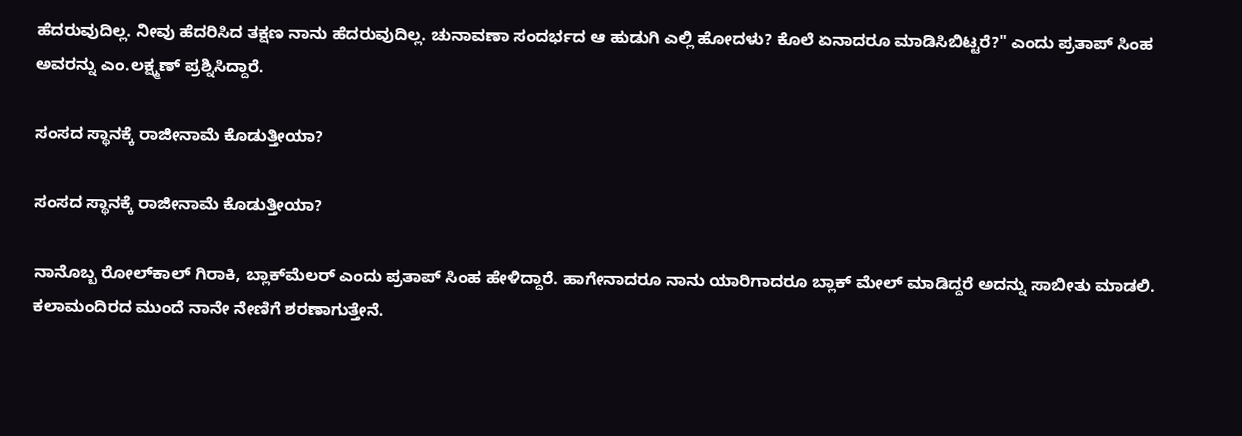ಹೆದರುವುದಿಲ್ಲ. ನೀವು ಹೆದರಿಸಿದ ತಕ್ಷಣ ನಾನು ಹೆದರುವುದಿಲ್ಲ. ಚುನಾವಣಾ ಸಂದರ್ಭದ ಆ ಹುಡುಗಿ ಎಲ್ಲಿ ಹೋದಳು? ಕೊಲೆ ಏನಾದರೂ ಮಾಡಿಸಿಬಿಟ್ಟರೆ?" ಎಂದು ಪ್ರತಾಪ್ ಸಿಂಹ ಅವರನ್ನು ಎಂ.ಲಕ್ಷ್ಮಣ್ ಪ್ರಶ್ನಿಸಿದ್ದಾರೆ.

ಸಂಸದ ಸ್ಥಾನಕ್ಕೆ ರಾಜೀನಾಮೆ ಕೊಡುತ್ತೀಯಾ?

ಸಂಸದ ಸ್ಥಾನಕ್ಕೆ ರಾಜೀನಾಮೆ ಕೊಡುತ್ತೀಯಾ?

ನಾನೊಬ್ಬ ರೋಲ್‍ಕಾಲ್ ಗಿರಾಕಿ, ಬ್ಲಾಕ್‍ಮೆಲರ್ ಎಂದು ಪ್ರತಾಪ್ ಸಿಂಹ ಹೇಳಿದ್ದಾರೆ. ಹಾಗೇನಾದರೂ ನಾನು ಯಾರಿಗಾದರೂ ಬ್ಲಾಕ್ ಮೇಲ್ ಮಾಡಿದ್ದರೆ ಅದನ್ನು ಸಾಬೀತು ಮಾಡಲಿ. ಕಲಾಮಂದಿರದ ಮುಂದೆ ನಾನೇ ನೇಣಿಗೆ ಶರಣಾಗುತ್ತೇನೆ.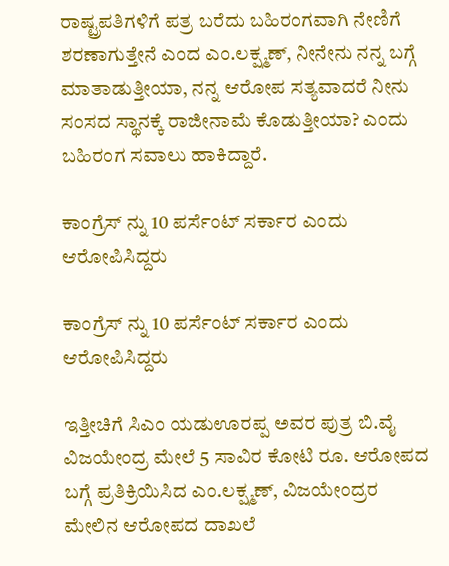ರಾಷ್ಟ್ರಪತಿಗಳಿಗೆ ಪತ್ರ ಬರೆದು ಬಹಿರಂಗವಾಗಿ ನೇಣಿಗೆ ಶರಣಾಗುತ್ತೇನೆ ಎಂದ ಎಂ.ಲಕ್ಷ್ಮಣ್, ನೀನೇನು ನನ್ನ ಬಗ್ಗೆ ಮಾತಾಡುತ್ತೀಯಾ, ನನ್ನ ಆರೋಪ ಸತ್ಯವಾದರೆ ನೀನು ಸಂಸದ ಸ್ಥಾನಕ್ಕೆ ರಾಜೀನಾಮೆ ಕೊಡುತ್ತೀಯಾ? ಎಂದು ಬಹಿರಂಗ ಸವಾಲು ಹಾಕಿದ್ದಾರೆ.

ಕಾಂಗ್ರೆಸ್ ನ್ನು 10 ಪರ್ಸೆಂಟ್ ಸರ್ಕಾರ ಎಂದು ಆರೋಪಿಸಿದ್ದರು

ಕಾಂಗ್ರೆಸ್ ನ್ನು 10 ಪರ್ಸೆಂಟ್ ಸರ್ಕಾರ ಎಂದು ಆರೋಪಿಸಿದ್ದರು

ಇತ್ತೀಚಿಗೆ ಸಿಎಂ ಯಡುಊರಪ್ಪ ಅವರ ಪುತ್ರ ಬಿ.ವೈ ವಿಜಯೇಂದ್ರ ಮೇಲೆ 5 ಸಾವಿರ ಕೋಟಿ ರೂ. ಆರೋಪದ ಬಗ್ಗೆ ಪ್ರತಿಕ್ರಿಯಿಸಿದ ಎಂ.ಲಕ್ಷ್ಮಣ್, ವಿಜಯೇಂದ್ರರ ಮೇಲಿನ ಆರೋಪದ ದಾಖಲೆ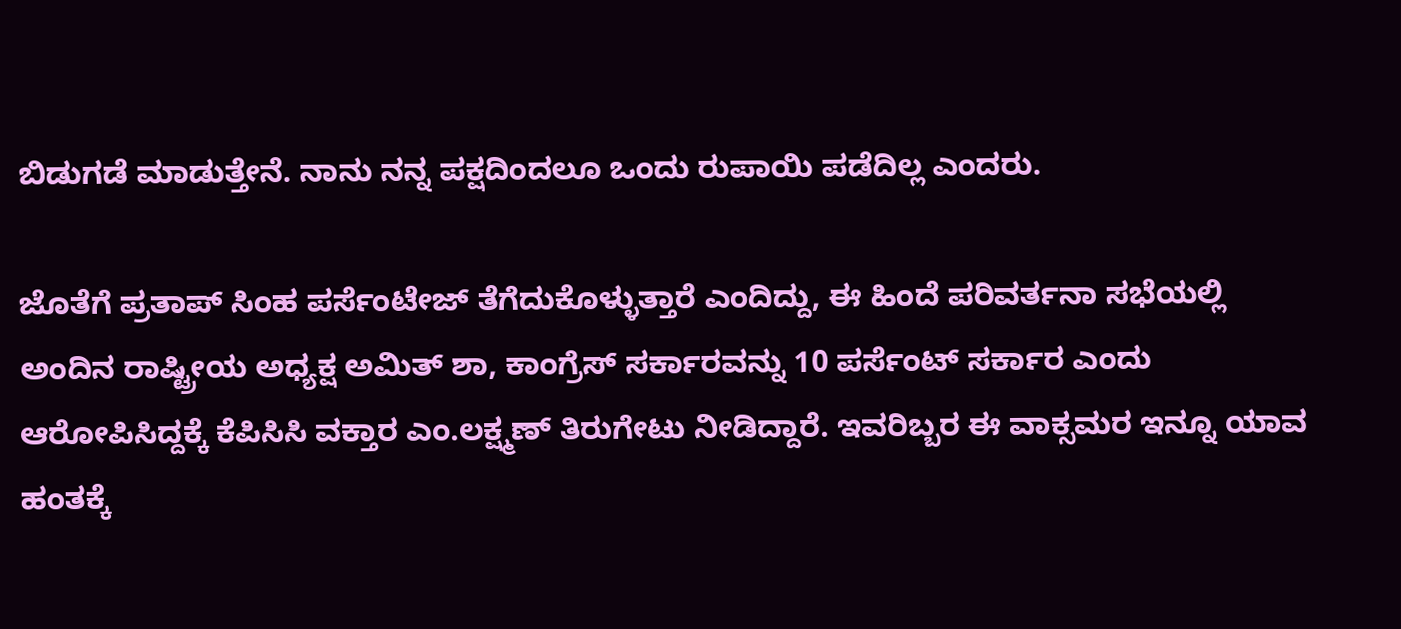ಬಿಡುಗಡೆ ಮಾಡುತ್ತೇನೆ. ನಾನು ನನ್ನ ಪಕ್ಷದಿಂದಲೂ ಒಂದು ರುಪಾಯಿ ಪಡೆದಿಲ್ಲ ಎಂದರು.

ಜೊತೆಗೆ ಪ್ರತಾಪ್ ಸಿಂಹ ಪರ್ಸೆಂಟೇಜ್ ತೆಗೆದುಕೊಳ್ಳುತ್ತಾರೆ ಎಂದಿದ್ದು, ಈ ಹಿಂದೆ ಪರಿವರ್ತನಾ ಸಭೆಯಲ್ಲಿ ಅಂದಿನ ರಾಷ್ಟ್ರೀಯ ಅಧ್ಯಕ್ಷ ಅಮಿತ್ ಶಾ, ಕಾಂಗ್ರೆಸ್ ಸರ್ಕಾರವನ್ನು 10 ಪರ್ಸೆಂಟ್ ಸರ್ಕಾರ ಎಂದು ಆರೋಪಿಸಿದ್ದಕ್ಕೆ ಕೆಪಿಸಿಸಿ ವಕ್ತಾರ ಎಂ.ಲಕ್ಷ್ಮಣ್ ತಿರುಗೇಟು ನೀಡಿದ್ದಾರೆ. ಇವರಿಬ್ಬರ ಈ ವಾಕ್ಸಮರ ಇನ್ನೂ ಯಾವ ಹಂತಕ್ಕೆ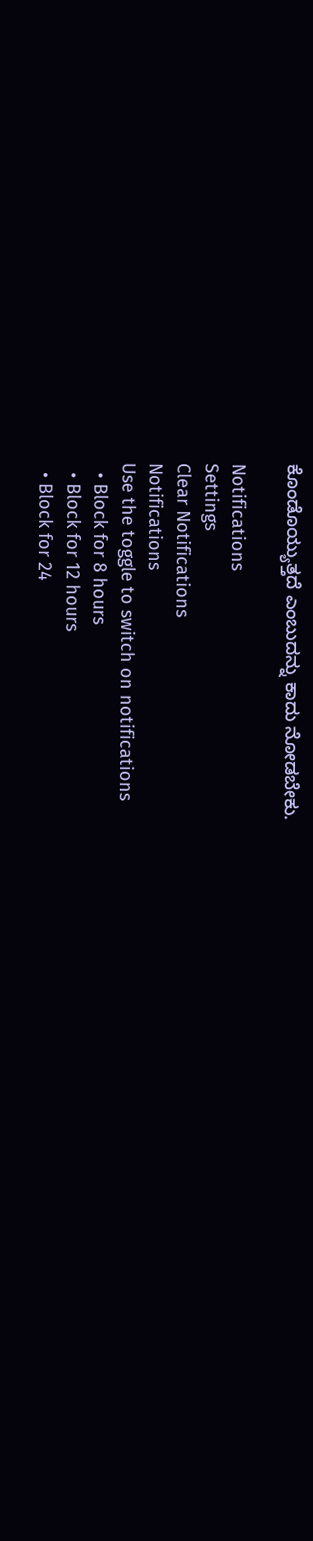ಕೊಂಡೊಯ್ಯುತ್ತದೆ ಎಂಬುದನ್ನು ಕಾದು ನೋಡಬೇಕು.

Notifications
Settings
Clear Notifications
Notifications
Use the toggle to switch on notifications
  • Block for 8 hours
  • Block for 12 hours
  • Block for 24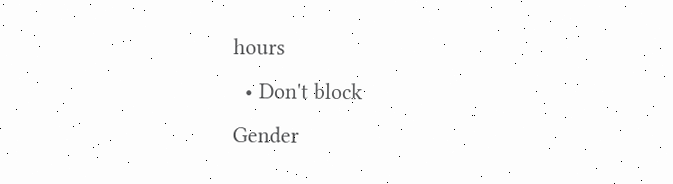hours
  • Don't block
Gender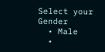Select your Gender
  • Male
  •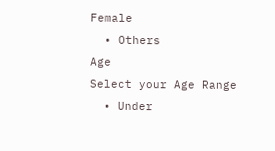Female
  • Others
Age
Select your Age Range
  • Under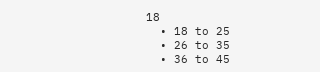18
  • 18 to 25
  • 26 to 35
  • 36 to 45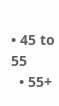• 45 to 55
  • 55+